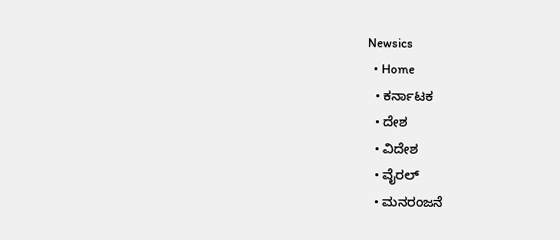Newsics
  • Home
  • ಕರ್ನಾಟಕ
  • ದೇಶ
  • ವಿದೇಶ
  • ವೈರಲ್
  • ಮನರಂಜನೆ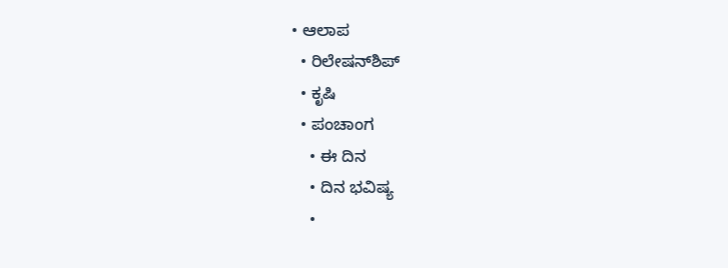• ಆಲಾಪ
  • ರಿಲೇಷನ್‌ಶಿಪ್
  • ಕೃಷಿ
  • ಪಂಚಾಂಗ
    • ಈ ದಿನ
    • ದಿನ ಭವಿಷ್ಯ
    •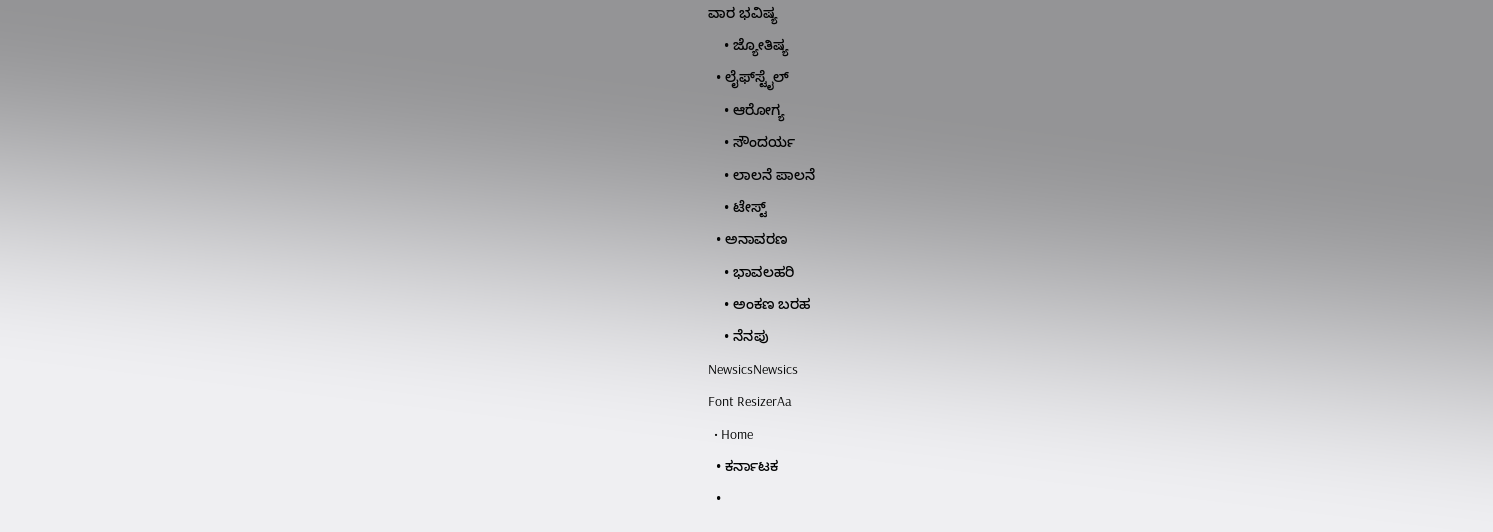ವಾರ ಭವಿಷ್ಯ
    • ಜ್ಯೋತಿಷ್ಯ
  • ಲೈಫ್‌ಸ್ಟೈಲ್
    • ಆರೋಗ್ಯ
    • ಸೌಂದರ್ಯ
    • ಲಾಲನೆ ಪಾಲನೆ
    • ಟೇಸ್ಟ್
  • ಅನಾವರಣ
    • ಭಾವಲಹರಿ
    • ಅಂಕಣ ಬರಹ
    • ನೆನಪು
NewsicsNewsics
Font ResizerAa
  • Home
  • ಕರ್ನಾಟಕ
  •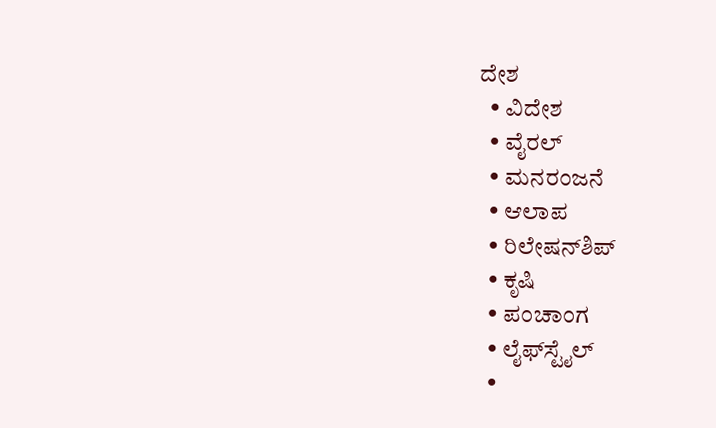ದೇಶ
  • ವಿದೇಶ
  • ವೈರಲ್
  • ಮನರಂಜನೆ
  • ಆಲಾಪ
  • ರಿಲೇಷನ್‌ಶಿಪ್
  • ಕೃಷಿ
  • ಪಂಚಾಂಗ
  • ಲೈಫ್‌ಸ್ಟೈಲ್
  •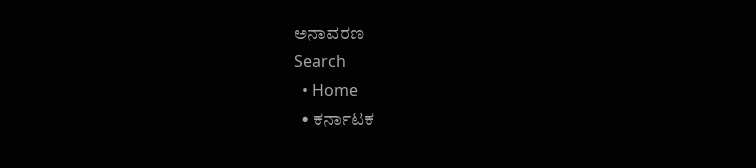ಅನಾವರಣ
Search
  • Home
  • ಕರ್ನಾಟಕ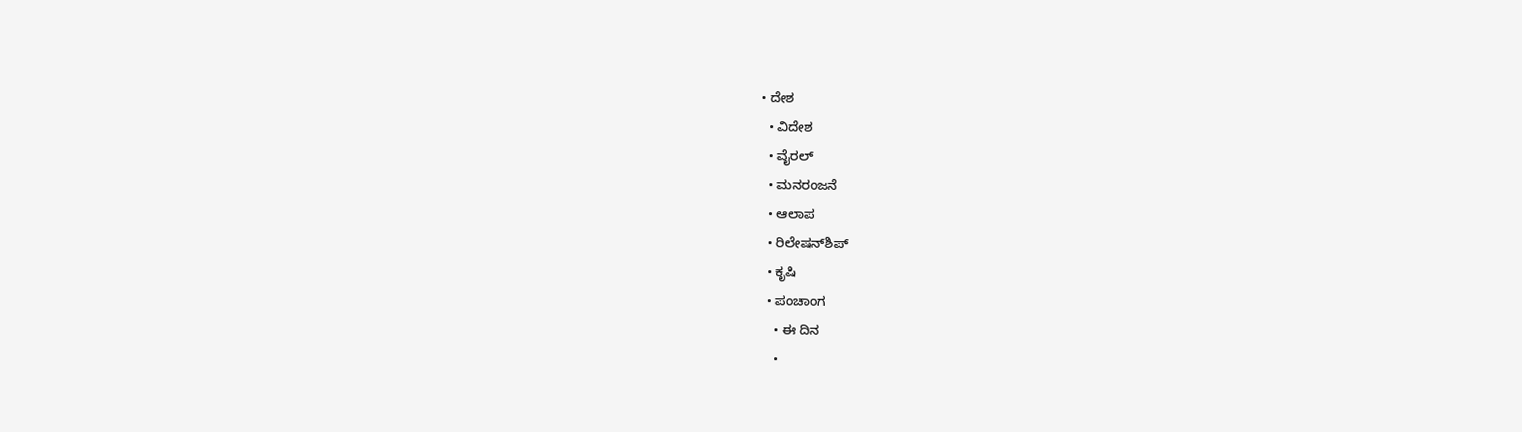• ದೇಶ
  • ವಿದೇಶ
  • ವೈರಲ್
  • ಮನರಂಜನೆ
  • ಆಲಾಪ
  • ರಿಲೇಷನ್‌ಶಿಪ್
  • ಕೃಷಿ
  • ಪಂಚಾಂಗ
    • ಈ ದಿನ
    •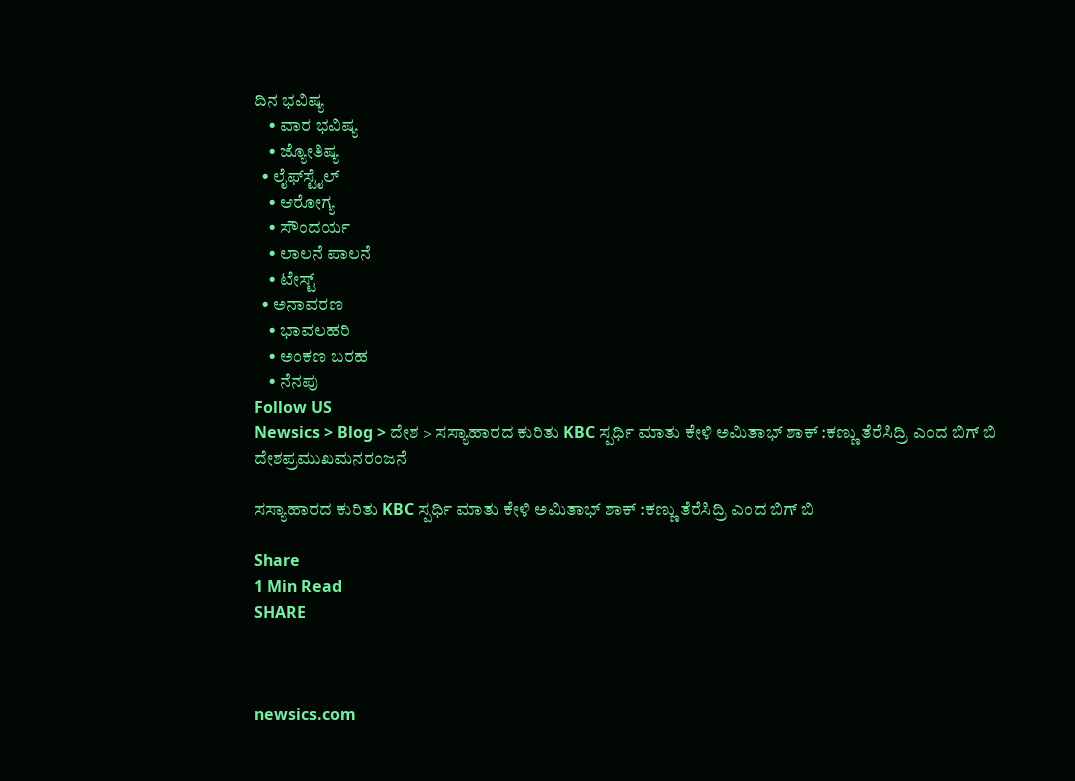ದಿನ ಭವಿಷ್ಯ
    • ವಾರ ಭವಿಷ್ಯ
    • ಜ್ಯೋತಿಷ್ಯ
  • ಲೈಫ್‌ಸ್ಟೈಲ್
    • ಆರೋಗ್ಯ
    • ಸೌಂದರ್ಯ
    • ಲಾಲನೆ ಪಾಲನೆ
    • ಟೇಸ್ಟ್
  • ಅನಾವರಣ
    • ಭಾವಲಹರಿ
    • ಅಂಕಣ ಬರಹ
    • ನೆನಪು
Follow US
Newsics > Blog > ದೇಶ > ಸಸ್ಯಾಹಾರದ ಕುರಿತು KBC ಸ್ಪರ್ಧಿ ಮಾತು ಕೇಳಿ ಅಮಿತಾಭ್ ಶಾಕ್ :ಕಣ್ಣು ತೆರೆಸಿದ್ರಿ ಎಂದ ಬಿಗ್ ಬಿ
ದೇಶಪ್ರಮುಖಮನರಂಜನೆ

ಸಸ್ಯಾಹಾರದ ಕುರಿತು KBC ಸ್ಪರ್ಧಿ ಮಾತು ಕೇಳಿ ಅಮಿತಾಭ್ ಶಾಕ್ :ಕಣ್ಣು ತೆರೆಸಿದ್ರಿ ಎಂದ ಬಿಗ್ ಬಿ

Share
1 Min Read
SHARE



newsics.com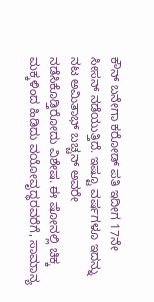ಕೌನ್ ಬನೇಗಾ ಕರೋಡ್ ಪತಿ ಇದೀಗ 17ನೇ ಸೀಸನ್ ನಡೆಯುತ್ತಿದೆ. ಇಷ್ಟೂ ವರ್ಷಗಳೂ ಇದನ್ನು ನಟ ಅಮಿತಾಭ್ ಬಚ್ಚನ್ ಅವರೇ ನಡೆಸಿಕೊಡ್ತಿರೋದು ವಿಶೇಷ. ಈ ಷೋನಲ್ಲಿ ಚಿಕ್ಕ ಮಕ್ಕಳಿಂದ ಹಿಡಿದು ವಯೋವೃದ್ಧರವರೆಗೆ, ಸಾಮಾನ್ಯ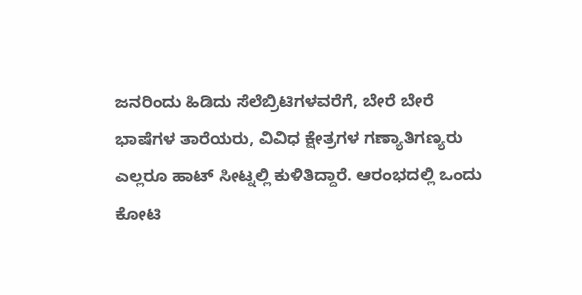ಜನರಿಂದು ಹಿಡಿದು ಸೆಲೆಬ್ರಿಟಿಗಳವರೆಗೆ, ಬೇರೆ ಬೇರೆ ಭಾಷೆಗಳ ತಾರೆಯರು, ವಿವಿಧ ಕ್ಷೇತ್ರಗಳ ಗಣ್ಯಾತಿಗಣ್ಯರು ಎಲ್ಲರೂ ಹಾಟ್ ಸೀಟ್ನಲ್ಲಿ ಕುಳಿತಿದ್ದಾರೆ. ಆರಂಭದಲ್ಲಿ ಒಂದು ಕೋಟಿ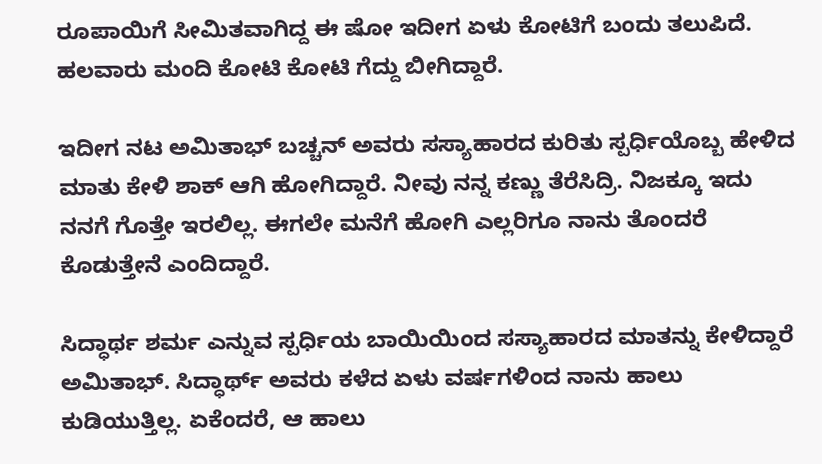ರೂಪಾಯಿಗೆ ಸೀಮಿತವಾಗಿದ್ದ ಈ ಷೋ ಇದೀಗ ಏಳು ಕೋಟಿಗೆ ಬಂದು ತಲುಪಿದೆ. ಹಲವಾರು ಮಂದಿ ಕೋಟಿ ಕೋಟಿ ಗೆದ್ದು ಬೀಗಿದ್ದಾರೆ.

ಇದೀಗ ನಟ ಅಮಿತಾಭ್ ಬಚ್ಚನ್ ಅವರು ಸಸ್ಯಾಹಾರದ ಕುರಿತು ಸ್ಪರ್ಧಿಯೊಬ್ಬ ಹೇಳಿದ ಮಾತು ಕೇಳಿ ಶಾಕ್ ಆಗಿ ಹೋಗಿದ್ದಾರೆ. ನೀವು ನನ್ನ ಕಣ್ಣು ತೆರೆಸಿದ್ರಿ. ನಿಜಕ್ಕೂ ಇದು ನನಗೆ ಗೊತ್ತೇ ಇರಲಿಲ್ಲ. ಈಗಲೇ ಮನೆಗೆ ಹೋಗಿ ಎಲ್ಲರಿಗೂ ನಾನು ತೊಂದರೆ ಕೊಡುತ್ತೇನೆ ಎಂದಿದ್ದಾರೆ.

ಸಿದ್ಧಾರ್ಥ ಶರ್ಮ ಎನ್ನುವ ಸ್ಪರ್ಧಿಯ ಬಾಯಿಯಿಂದ ಸಸ್ಯಾಹಾರದ ಮಾತನ್ನು ಕೇಳಿದ್ದಾರೆ ಅಮಿತಾಭ್. ಸಿದ್ಧಾರ್ಥ್ ಅವರು ಕಳೆದ ಏಳು ವರ್ಷಗಳಿಂದ ನಾನು ಹಾಲು ಕುಡಿಯುತ್ತಿಲ್ಲ. ಏಕೆಂದರೆ, ಆ ಹಾಲು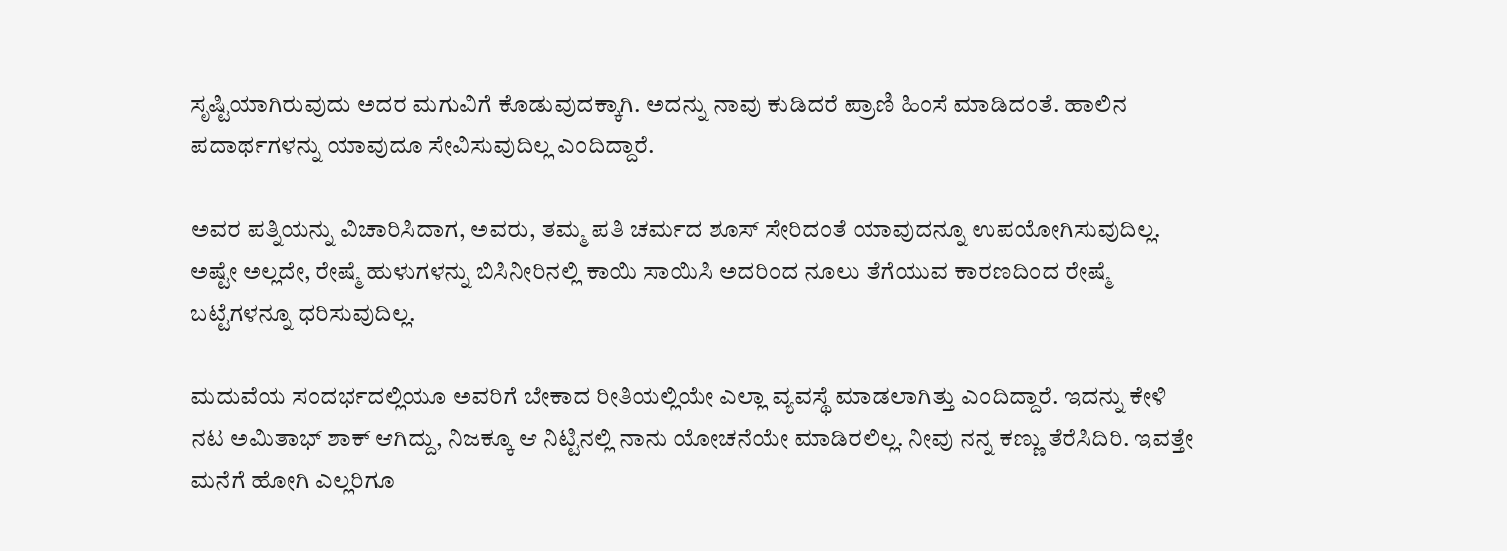ಸೃಷ್ಟಿಯಾಗಿರುವುದು ಅದರ ಮಗುವಿಗೆ ಕೊಡುವುದಕ್ಕಾಗಿ. ಅದನ್ನು ನಾವು ಕುಡಿದರೆ ಪ್ರಾಣಿ ಹಿಂಸೆ ಮಾಡಿದಂತೆ. ಹಾಲಿನ ಪದಾರ್ಥಗಳನ್ನು ಯಾವುದೂ ಸೇವಿಸುವುದಿಲ್ಲ ಎಂದಿದ್ದಾರೆ.

ಅವರ ಪತ್ನಿಯನ್ನು ವಿಚಾರಿಸಿದಾಗ, ಅವರು, ತಮ್ಮ ಪತಿ ಚರ್ಮದ ಶೂಸ್ ಸೇರಿದಂತೆ ಯಾವುದನ್ನೂ ಉಪಯೋಗಿಸುವುದಿಲ್ಲ. ಅಷ್ಟೇ ಅಲ್ಲದೇ, ರೇಷ್ಮೆ ಹುಳುಗಳನ್ನು ಬಿಸಿನೀರಿನಲ್ಲಿ ಕಾಯಿ ಸಾಯಿಸಿ ಅದರಿಂದ ನೂಲು ತೆಗೆಯುವ ಕಾರಣದಿಂದ ರೇಷ್ಮೆ ಬಟ್ಟೆಗಳನ್ನೂ ಧರಿಸುವುದಿಲ್ಲ.

ಮದುವೆಯ ಸಂದರ್ಭದಲ್ಲಿಯೂ ಅವರಿಗೆ ಬೇಕಾದ ರೀತಿಯಲ್ಲಿಯೇ ಎಲ್ಲಾ ವ್ಯವಸ್ಥೆ ಮಾಡಲಾಗಿತ್ತು ಎಂದಿದ್ದಾರೆ. ಇದನ್ನು ಕೇಳಿ ನಟ ಅಮಿತಾಭ್ ಶಾಕ್ ಆಗಿದ್ದು, ನಿಜಕ್ಕೂ ಆ ನಿಟ್ಟಿನಲ್ಲಿ ನಾನು ಯೋಚನೆಯೇ ಮಾಡಿರಲಿಲ್ಲ. ನೀವು ನನ್ನ ಕಣ್ಣು ತೆರೆಸಿದಿರಿ. ಇವತ್ತೇ ಮನೆಗೆ ಹೋಗಿ ಎಲ್ಲರಿಗೂ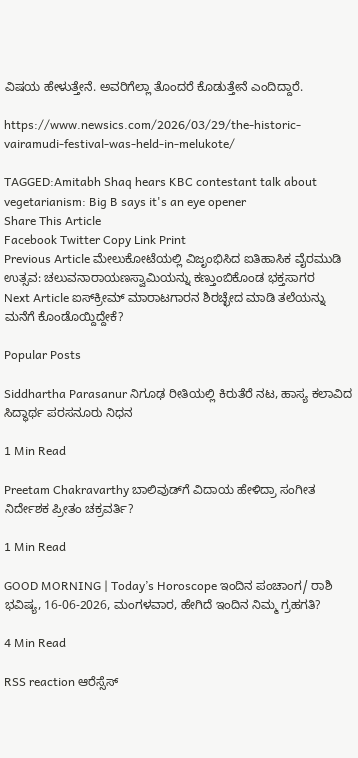ವಿಷಯ ಹೇಳುತ್ತೇನೆ. ಅವರಿಗೆಲ್ಲಾ ತೊಂದರೆ ಕೊಡುತ್ತೇನೆ ಎಂದಿದ್ದಾರೆ.

https://www.newsics.com/2026/03/29/the-historic-vairamudi-festival-was-held-in-melukote/

TAGGED:Amitabh Shaq hears KBC contestant talk about vegetarianism: Big B says it's an eye opener
Share This Article
Facebook Twitter Copy Link Print
Previous Article ಮೇಲುಕೋಟೆಯಲ್ಲಿ ವಿಜೃಂಭಿಸಿದ ಐತಿಹಾಸಿಕ ವೈರಮುಡಿ ಉತ್ಸವ: ಚಲುವನಾರಾಯಣಸ್ವಾಮಿಯನ್ನು ಕಣ್ತುಂಬಿಕೊಂಡ ಭಕ್ತಸಾಗರ
Next Article ಐಸ್‌ಕ್ರೀಮ್ ಮಾರಾಟಗಾರನ ಶಿರಚ್ಛೇದ ಮಾಡಿ ತಲೆಯನ್ನು ಮನೆಗೆ ಕೊಂಡೊಯ್ದಿದ್ದೇಕೆ?

Popular Posts

Siddhartha Parasanur ನಿಗೂಢ ರೀತಿಯಲ್ಲಿ ಕಿರುತೆರೆ ನಟ, ಹಾಸ್ಯ ಕಲಾವಿದ ಸಿದ್ಧಾರ್ಥ ಪರಸನೂರು ನಿಧನ

1 Min Read

Preetam Chakravarthy ಬಾಲಿವುಡ್‌ಗೆ ವಿದಾಯ ಹೇಳಿದ್ರಾ ಸಂಗೀತ ನಿರ್ದೇಶಕ ಪ್ರೀತಂ ಚಕ್ರವರ್ತಿ?

1 Min Read

GOOD MORNING | Today’s Horoscope ಇಂದಿನ ಪಂಚಾಂಗ/ ರಾಶಿ ಭವಿಷ್ಯ, 16-06-2026, ಮಂಗಳವಾರ, ಹೇಗಿದೆ ಇಂದಿನ ನಿಮ್ಮ ಗ್ರಹಗತಿ?

4 Min Read

RSS reaction ಆರೆಸ್ಸೆಸ್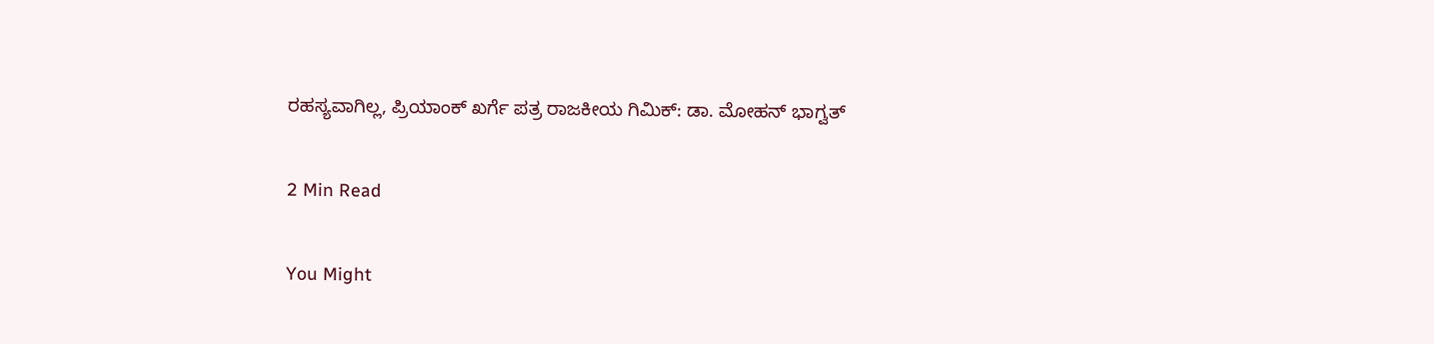ರಹಸ್ಯವಾಗಿಲ್ಲ, ಪ್ರಿಯಾಂಕ್ ಖರ್ಗೆ ಪತ್ರ ರಾಜಕೀಯ ಗಿಮಿಕ್: ಡಾ. ಮೋಹನ್ ಭಾಗ್ವತ್

2 Min Read

You Might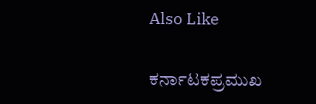Also Like

ಕರ್ನಾಟಕಪ್ರಮುಖ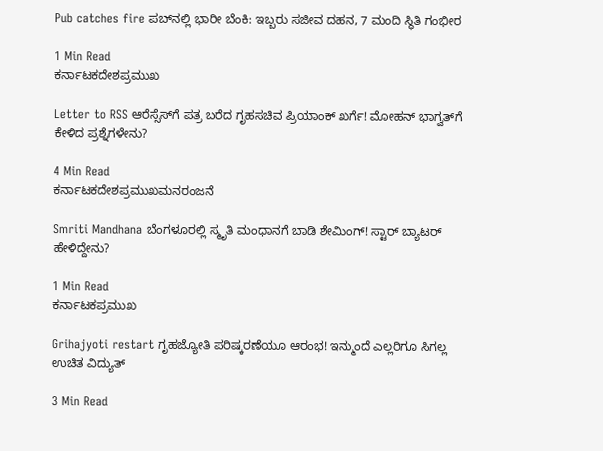Pub catches fire ಪಬ್‌ನಲ್ಲಿ ಭಾರೀ ಬೆಂಕಿ: ಇಬ್ಬರು ಸಜೀವ ದಹನ, 7 ಮಂದಿ ಸ್ಥಿತಿ ಗಂಭೀರ

1 Min Read
ಕರ್ನಾಟಕದೇಶಪ್ರಮುಖ

Letter to RSS ಆರೆಸ್ಸೆಸ್‌ಗೆ ಪತ್ರ ಬರೆದ ಗೃಹಸಚಿವ ಪ್ರಿಯಾಂಕ್ ಖರ್ಗೆ! ಮೋಹನ್ ಭಾಗ್ವತ್‌ಗೆ ಕೇಳಿದ ಪ್ರಶ್ನೆಗಳೇನು?

4 Min Read
ಕರ್ನಾಟಕದೇಶಪ್ರಮುಖಮನರಂಜನೆ

Smriti Mandhana ಬೆಂಗಳೂರಲ್ಲಿ ಸ್ಮೃತಿ ಮಂಧಾನಗೆ ಬಾಡಿ ಶೇಮಿಂಗ್! ಸ್ಟಾರ್ ಬ್ಯಾಟರ್ ಹೇಳಿದ್ದೇನು?

1 Min Read
ಕರ್ನಾಟಕಪ್ರಮುಖ

Grihajyoti restart ಗೃಹಜ್ಯೋತಿ ಪರಿಷ್ಕರಣೆಯೂ ಆರಂಭ! ಇನ್ಮುಂದೆ ಎಲ್ಲರಿಗೂ ಸಿಗಲ್ಲ ಉಚಿತ ವಿದ್ಯುತ್

3 Min Read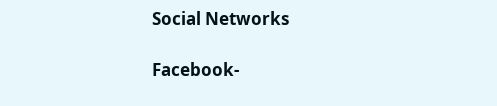Social Networks

Facebook-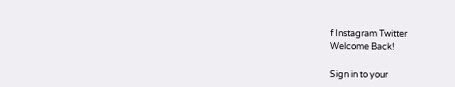f Instagram Twitter
Welcome Back!

Sign in to your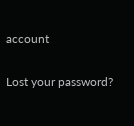account

Lost your password?